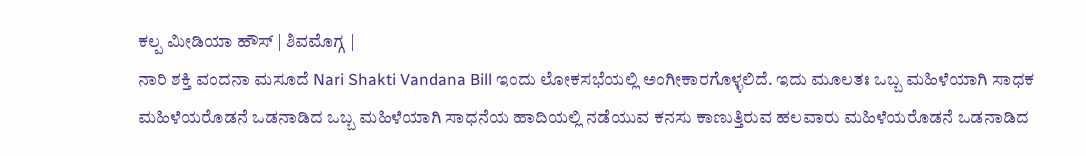ಕಲ್ಪ ಮೀಡಿಯಾ ಹೌಸ್ | ಶಿವಮೊಗ್ಗ |
ನಾರಿ ಶಕ್ತಿ ವಂದನಾ ಮಸೂದೆ Nari Shakti Vandana Bill ಇಂದು ಲೋಕಸಭೆಯಲ್ಲಿ ಅಂಗೀಕಾರಗೊಳ್ಳಲಿದೆ. ಇದು ಮೂಲತಃ ಒಬ್ಬ ಮಹಿಳೆಯಾಗಿ ಸಾಧಕ ಮಹಿಳೆಯರೊಡನೆ ಒಡನಾಡಿದ ಒಬ್ಬ ಮಹಿಳೆಯಾಗಿ ಸಾಧನೆಯ ಹಾದಿಯಲ್ಲಿ ನಡೆಯುವ ಕನಸು ಕಾಣುತ್ತಿರುವ ಹಲವಾರು ಮಹಿಳೆಯರೊಡನೆ ಒಡನಾಡಿದ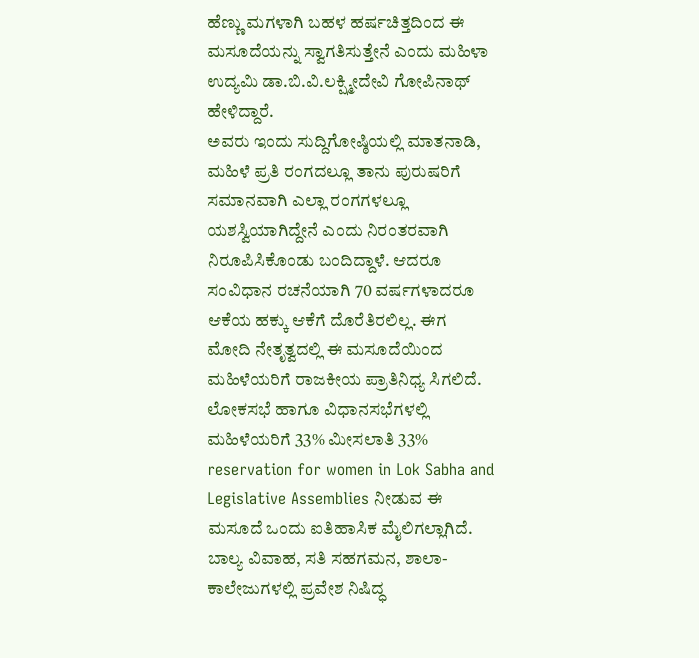ಹೆಣ್ಣು ಮಗಳಾಗಿ ಬಹಳ ಹರ್ಷಚಿತ್ತದಿಂದ ಈ ಮಸೂದೆಯನ್ನು ಸ್ವಾಗತಿಸುತ್ತೇನೆ ಎಂದು ಮಹಿಳಾ ಉದ್ಯಮಿ ಡಾ.ಬಿ.ವಿ.ಲಕ್ಷ್ಮೀದೇವಿ ಗೋಪಿನಾಥ್ ಹೇಳಿದ್ದಾರೆ.
ಅವರು ಇಂದು ಸುದ್ದಿಗೋಷ್ಠಿಯಲ್ಲಿ ಮಾತನಾಡಿ, ಮಹಿಳೆ ಪ್ರತಿ ರಂಗದಲ್ಲೂ ತಾನು ಪುರುಷರಿಗೆ ಸಮಾನವಾಗಿ ಎಲ್ಲಾ ರಂಗಗಳಲ್ಲೂ ಯಶಸ್ವಿಯಾಗಿದ್ದೇನೆ ಎಂದು ನಿರಂತರವಾಗಿ ನಿರೂಪಿಸಿಕೊಂಡು ಬಂದಿದ್ದಾಳೆ. ಆದರೂ ಸಂವಿಧಾನ ರಚನೆಯಾಗಿ 70 ವರ್ಷಗಳಾದರೂ ಆಕೆಯ ಹಕ್ಕು ಆಕೆಗೆ ದೊರೆತಿರಲಿಲ್ಲ. ಈಗ ಮೋದಿ ನೇತೃತ್ವದಲ್ಲಿ ಈ ಮಸೂದೆಯಿಂದ ಮಹಿಳೆಯರಿಗೆ ರಾಜಕೀಯ ಪ್ರಾತಿನಿಧ್ಯ ಸಿಗಲಿದೆ. ಲೋಕಸಭೆ ಹಾಗೂ ವಿಧಾನಸಭೆಗಳಲ್ಲಿ ಮಹಿಳೆಯರಿಗೆ 33% ಮೀಸಲಾತಿ 33% reservation for women in Lok Sabha and Legislative Assemblies ನೀಡುವ ಈ ಮಸೂದೆ ಒಂದು ಐತಿಹಾಸಿಕ ಮೈಲಿಗಲ್ಲಾಗಿದೆ. ಬಾಲ್ಯ ವಿವಾಹ, ಸತಿ ಸಹಗಮನ, ಶಾಲಾ-ಕಾಲೇಜುಗಳಲ್ಲಿ ಪ್ರವೇಶ ನಿಷಿದ್ಧ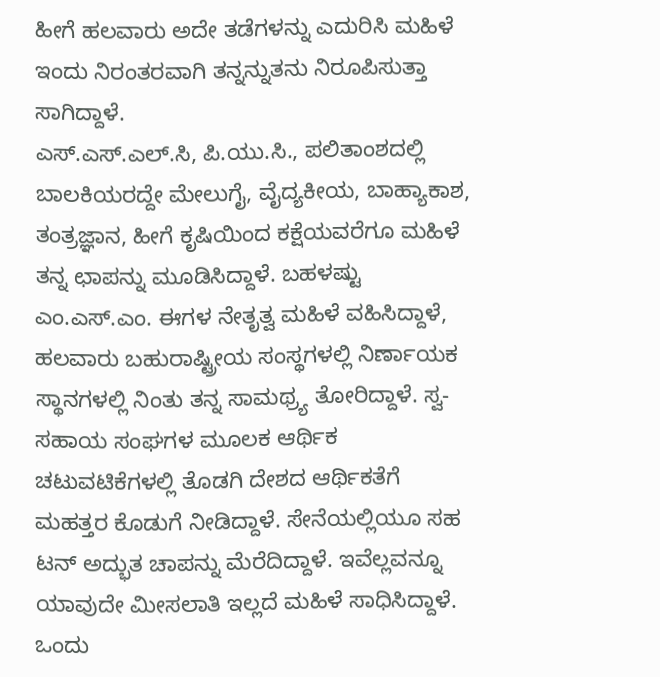ಹೀಗೆ ಹಲವಾರು ಅದೇ ತಡೆಗಳನ್ನು ಎದುರಿಸಿ ಮಹಿಳೆ ಇಂದು ನಿರಂತರವಾಗಿ ತನ್ನನ್ನುತನು ನಿರೂಪಿಸುತ್ತಾ ಸಾಗಿದ್ದಾಳೆ.
ಎಸ್.ಎಸ್.ಎಲ್.ಸಿ, ಪಿ.ಯು.ಸಿ., ಪಲಿತಾಂಶದಲ್ಲಿ ಬಾಲಕಿಯರದ್ದೇ ಮೇಲುಗೈ, ವೈದ್ಯಕೀಯ, ಬಾಹ್ಯಾಕಾಶ, ತಂತ್ರಜ್ಞಾನ, ಹೀಗೆ ಕೃಷಿಯಿಂದ ಕಕ್ಷೆಯವರೆಗೂ ಮಹಿಳೆ ತನ್ನ ಛಾಪನ್ನು ಮೂಡಿಸಿದ್ದಾಳೆ. ಬಹಳಷ್ಟು ಎಂ.ಎಸ್.ಎಂ. ಈಗಳ ನೇತೃತ್ವ ಮಹಿಳೆ ವಹಿಸಿದ್ದಾಳೆ, ಹಲವಾರು ಬಹುರಾಷ್ಟ್ರೀಯ ಸಂಸ್ಥಗಳಲ್ಲಿ ನಿರ್ಣಾಯಕ ಸ್ಥಾನಗಳಲ್ಲಿ ನಿಂತು ತನ್ನ ಸಾಮಥ್ರ್ಯ ತೋರಿದ್ದಾಳೆ. ಸ್ವ-ಸಹಾಯ ಸಂಘಗಳ ಮೂಲಕ ಆರ್ಥಿಕ ಚಟುವಟಿಕೆಗಳಲ್ಲಿ ತೊಡಗಿ ದೇಶದ ಆರ್ಥಿಕತೆಗೆ ಮಹತ್ತರ ಕೊಡುಗೆ ನೀಡಿದ್ದಾಳೆ. ಸೇನೆಯಲ್ಲಿಯೂ ಸಹ ಟನ್ ಅದ್ಭುತ ಚಾಪನ್ನು ಮೆರೆದಿದ್ದಾಳೆ. ಇವೆಲ್ಲವನ್ನೂ ಯಾವುದೇ ಮೀಸಲಾತಿ ಇಲ್ಲದೆ ಮಹಿಳೆ ಸಾಧಿಸಿದ್ದಾಳೆ.
ಒಂದು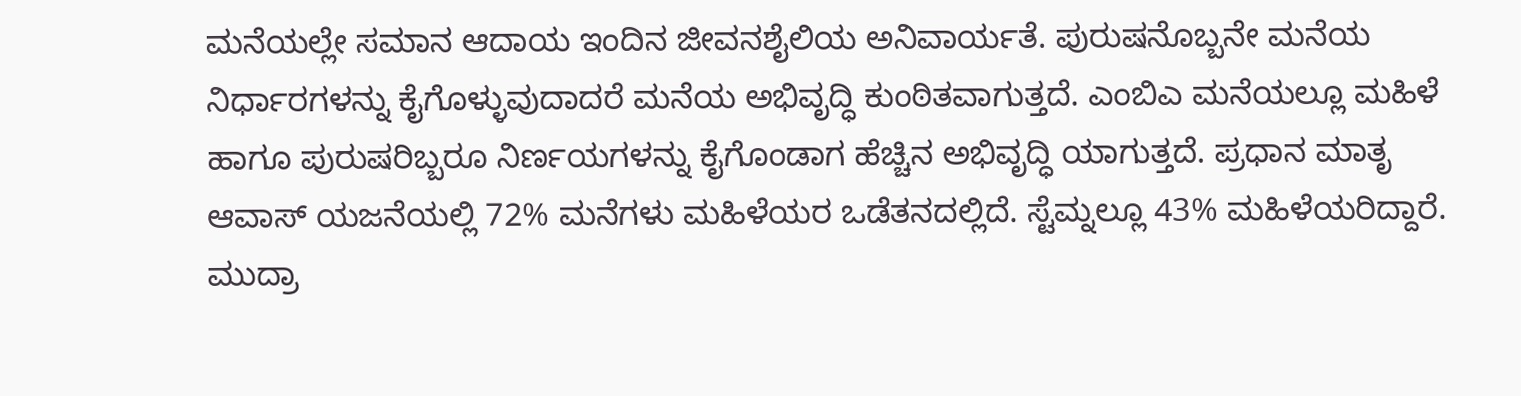ಮನೆಯಲ್ಲೇ ಸಮಾನ ಆದಾಯ ಇಂದಿನ ಜೀವನಶೈಲಿಯ ಅನಿವಾರ್ಯತೆ. ಪುರುಷನೊಬ್ಬನೇ ಮನೆಯ ನಿರ್ಧಾರಗಳನ್ನು ಕೈಗೊಳ್ಳುವುದಾದರೆ ಮನೆಯ ಅಭಿವೃದ್ಧಿ ಕುಂಠಿತವಾಗುತ್ತದೆ. ಎಂಬಿಎ ಮನೆಯಲ್ಲೂ ಮಹಿಳೆ ಹಾಗೂ ಪುರುಷರಿಬ್ಬರೂ ನಿರ್ಣಯಗಳನ್ನು ಕೈಗೊಂಡಾಗ ಹೆಚ್ಚಿನ ಅಭಿವೃದ್ಧಿ ಯಾಗುತ್ತದೆ. ಪ್ರಧಾನ ಮಾತೃ ಆವಾಸ್ ಯಜನೆಯಲ್ಲಿ 72% ಮನೆಗಳು ಮಹಿಳೆಯರ ಒಡೆತನದಲ್ಲಿದೆ. ಸ್ಟೆಮ್ನಲ್ಲೂ 43% ಮಹಿಳೆಯರಿದ್ದಾರೆ. ಮುದ್ರಾ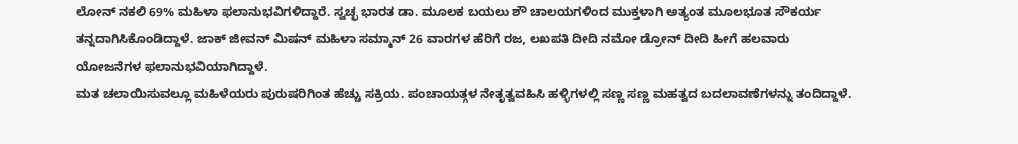ಲೋನ್ ನಕಲಿ 69% ಮಹಿಳಾ ಫಲಾನುಭವಿಗಳಿದ್ದಾರೆ. ಸ್ವಚ್ಛ ಭಾರತ ಡಾ. ಮೂಲಕ ಬಯಲು ಶೌ ಚಾಲಯಗಳಿಂದ ಮುಕ್ತಳಾಗಿ ಅತ್ಯಂತ ಮೂಲಭೂತ ಸೌಕರ್ಯ ತನ್ನದಾಗಿಸಿಕೊಂಡಿದ್ದಾಳೆ. ಜಾಕ್ ಜೀವನ್ ಮಿಷನ್ ಮಹಿಳಾ ಸಮ್ಮಾನ್ 26 ವಾರಗಳ ಹೆರಿಗೆ ರಜ, ಲಖಪತಿ ದೀದಿ ನಮೋ ಡ್ರೋನ್ ದೀದಿ ಹೀಗೆ ಹಲವಾರು ಯೋಜನೆಗಳ ಫಲಾನುಭವಿಯಾಗಿದ್ದಾಳೆ.
ಮತ ಚಲಾಯಿಸುವಲ್ಲೂ ಮಹಿಳೆಯರು ಪುರುಷರಿಗಿಂತ ಹೆಚ್ಚು ಸಕ್ರಿಯ. ಪಂಚಾಯತ್ಗಳ ನೇತೃತ್ವವಹಿಸಿ ಹಳ್ಳಿಗಳಲ್ಲಿ ಸಣ್ಣ ಸಣ್ಣ ಮಹತ್ವದ ಬದಲಾವಣೆಗಳನ್ನು ತಂದಿದ್ದಾಳೆ.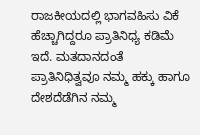ರಾಜಕೀಯದಲ್ಲಿ ಭಾಗವಹಿಸು ವಿಕೆ ಹೆಚ್ಚಾಗಿದ್ದರೂ ಪ್ರಾತಿನಿಧ್ಯ ಕಡಿಮೆ ಇದೆ. ಮತದಾನದಂತೆ ಪ್ರಾತಿನಿಧಿತ್ವವೂ ನಮ್ಮ ಹಕ್ಕು ಹಾಗೂ ದೇಶದೆಡೆಗಿನ ನಮ್ಮ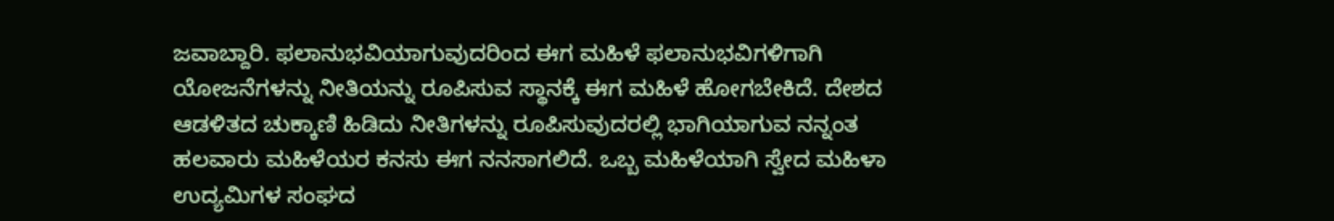ಜವಾಬ್ದಾರಿ. ಫಲಾನುಭವಿಯಾಗುವುದರಿಂದ ಈಗ ಮಹಿಳೆ ಫಲಾನುಭವಿಗಳಿಗಾಗಿ ಯೋಜನೆಗಳನ್ನು ನೀತಿಯನ್ನು ರೂಪಿಸುವ ಸ್ಥಾನಕ್ಕೆ ಈಗ ಮಹಿಳೆ ಹೋಗಬೇಕಿದೆ. ದೇಶದ ಆಡಳಿತದ ಚುಕ್ಕಾಣಿ ಹಿಡಿದು ನೀತಿಗಳನ್ನು ರೂಪಿಸುವುದರಲ್ಲಿ ಭಾಗಿಯಾಗುವ ನನ್ನಂತ ಹಲವಾರು ಮಹಿಳೆಯರ ಕನಸು ಈಗ ನನಸಾಗಲಿದೆ. ಒಬ್ಬ ಮಹಿಳೆಯಾಗಿ ಸ್ವೇದ ಮಹಿಳಾ ಉದ್ಯಮಿಗಳ ಸಂಘದ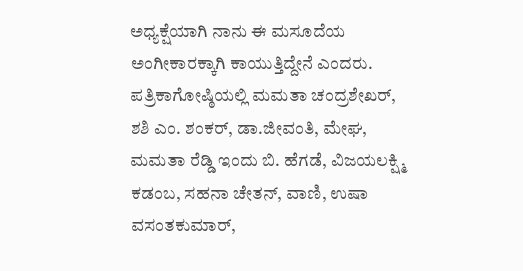ಅಧ್ಯಕ್ಷೆಯಾಗಿ ನಾನು ಈ ಮಸೂದೆಯ ಅಂಗೀಕಾರಕ್ಕಾಗಿ ಕಾಯುತ್ತಿದ್ದೇನೆ ಎಂದರು.
ಪತ್ರಿಕಾಗೋಷ್ಠಿಯಲ್ಲಿ ಮಮತಾ ಚಂದ್ರಶೇಖರ್, ಶಶಿ ಎಂ. ಶಂಕರ್, ಡಾ.ಜೀವಂತಿ, ಮೇಘ, ಮಮತಾ ರೆಡ್ಡಿ ಇಂದು ಬಿ. ಹೆಗಡೆ, ವಿಜಯಲಕ್ಷ್ಮಿ ಕಡಂಬ, ಸಹನಾ ಚೇತನ್, ವಾಣಿ, ಉಷಾ ವಸಂತಕುಮಾರ್,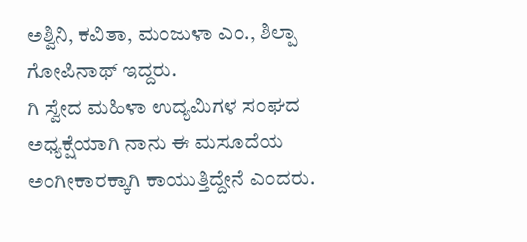ಅಶ್ವಿನಿ, ಕವಿತಾ, ಮಂಜುಳಾ ಎಂ., ಶಿಲ್ಪಾ ಗೋಪಿನಾಥ್ ಇದ್ದರು.
ಗಿ ಸ್ವೇದ ಮಹಿಳಾ ಉದ್ಯಮಿಗಳ ಸಂಘದ ಅಧ್ಯಕ್ಷೆಯಾಗಿ ನಾನು ಈ ಮಸೂದೆಯ ಅಂಗೀಕಾರಕ್ಕಾಗಿ ಕಾಯುತ್ತಿದ್ದೇನೆ ಎಂದರು.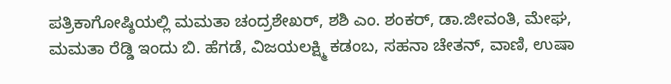ಪತ್ರಿಕಾಗೋಷ್ಠಿಯಲ್ಲಿ ಮಮತಾ ಚಂದ್ರಶೇಖರ್, ಶಶಿ ಎಂ. ಶಂಕರ್, ಡಾ.ಜೀವಂತಿ, ಮೇಘ, ಮಮತಾ ರೆಡ್ಡಿ ಇಂದು ಬಿ. ಹೆಗಡೆ, ವಿಜಯಲಕ್ಷ್ಮಿ ಕಡಂಬ, ಸಹನಾ ಚೇತನ್, ವಾಣಿ, ಉಷಾ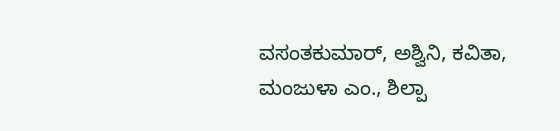ವಸಂತಕುಮಾರ್, ಅಶ್ವಿನಿ, ಕವಿತಾ, ಮಂಜುಳಾ ಎಂ., ಶಿಲ್ಪಾ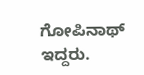ಗೋಪಿನಾಥ್ ಇದ್ದರು.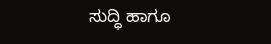ಸುದ್ಧಿ ಹಾಗೂ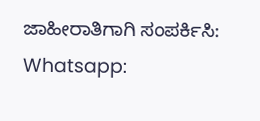ಜಾಹೀರಾತಿಗಾಗಿ ಸಂಪರ್ಕಿಸಿ: Whatsapp: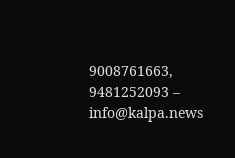9008761663, 9481252093 – info@kalpa.news